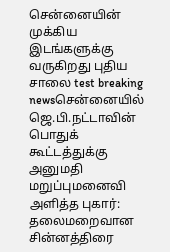சென்னையின் முக்கிய இடங்களுக்கு வருகிறது புதிய சாலை test breaking newsசென்னையில் ஜெ.பி.நட்டாவின் பொதுக் கூட்டத்துக்கு அனுமதி மறுப்புமனைவி அளித்த புகார்: தலைமறைவான சின்னத்திரை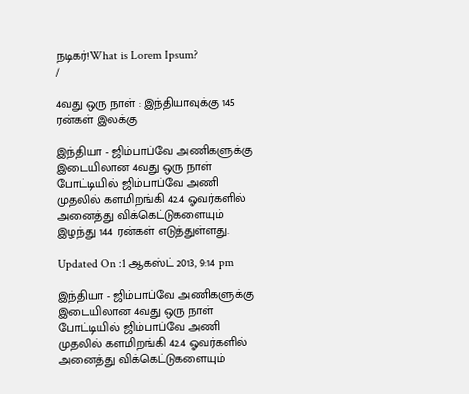நடிகர்!What is Lorem Ipsum?
/

4வது ஒரு நாள் : இந்தியாவுக்கு 145 ரன்கள் இலக்கு

இந்தியா - ஜிம்பாப்வே அணிகளுக்கு இடையிலான 4வது ஒரு நாள் போட்டியில் ஜிம்பாப்வே அணி முதலில் களமிறங்கி 42.4 ஓவர்களில் அனைத்து விக்கெட்டுகளையும் இழந்து 144 ரன்கள் எடுத்துள்ளது.

Updated On :1 ஆகஸ்ட் 2013, 9:14 pm

இந்தியா - ஜிம்பாப்வே அணிகளுக்கு இடையிலான 4வது ஒரு நாள் போட்டியில் ஜிம்பாப்வே அணி முதலில் களமிறங்கி 42.4 ஓவர்களில் அனைத்து விக்கெட்டுகளையும்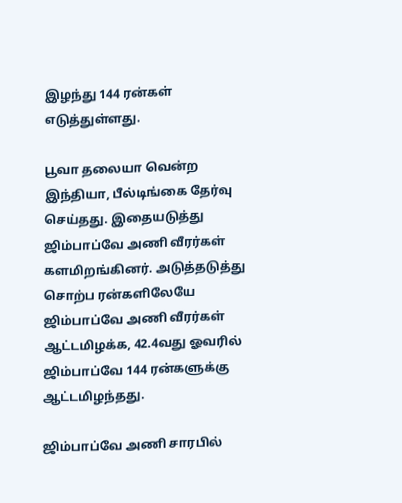இழந்து 144 ரன்கள் எடுத்துள்ளது.

பூவா தலையா வென்ற இந்தியா, பீல்டிங்கை தேர்வு செய்தது. இதையடுத்து ஜிம்பாப்வே அணி வீரர்கள் களமிறங்கினர். அடுத்தடுத்து சொற்ப ரன்களிலேயே ஜிம்பாப்வே அணி வீரர்கள் ஆட்டமிழக்க, 42.4வது ஓவரில் ஜிம்பாப்வே 144 ரன்களுக்கு ஆட்டமிழந்தது.

ஜிம்பாப்வே அணி சாரபில்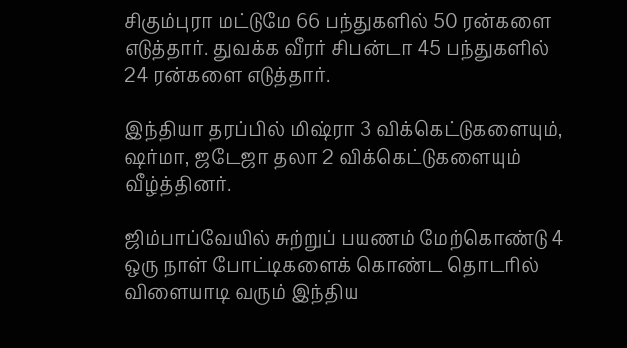சிகும்புரா மட்டுமே 66 பந்துகளில் 50 ரன்களை எடுத்தார். துவக்க வீரர் சிபன்டா 45 பந்துகளில் 24 ரன்களை எடுத்தார்.

இந்தியா தரப்பில் மிஷ்ரா 3 விக்கெட்டுகளையும், ஷர்மா, ஜடேஜா தலா 2 விக்கெட்டுகளையும் வீழ்த்தினர்.

ஜிம்பாப்வேயில் சுற்றுப் பயணம் மேற்கொண்டு 4 ஒரு நாள் போட்டிகளைக் கொண்ட தொடரில் விளையாடி வரும் இந்திய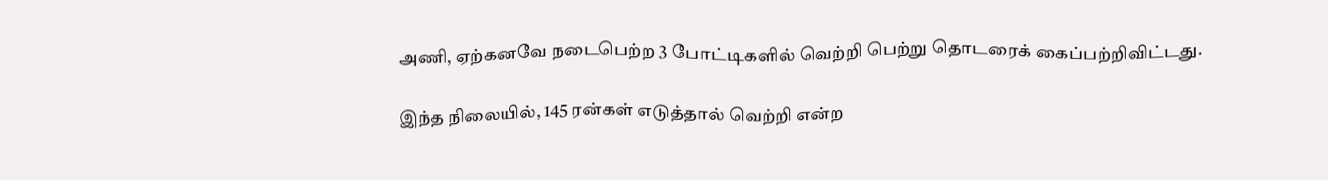அணி, ஏற்கனவே நடைபெற்ற 3 போட்டிகளில் வெற்றி பெற்று தொடரைக் கைப்பற்றிவிட்டது.

இந்த நிலையில், 145 ரன்கள் எடுத்தால் வெற்றி என்ற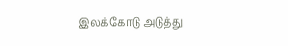இலக்கோடு அடுத்து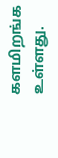களமிறங்க உள்ளது.